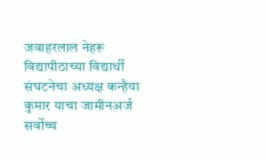जवाहरलाल नेहरू विद्यापीठाच्या विद्यार्थी संघटनेचा अध्यक्ष कन्हैया कुमार याचा जामीनअर्ज सर्वोच्च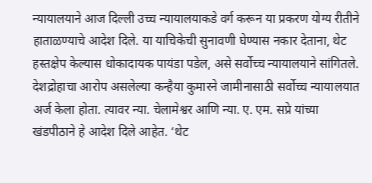न्यायालयाने आज दिल्ली उच्च न्यायालयाकडे वर्ग करून या प्रकरण योग्य रीतीने हाताळण्याचे आदेश दिले. या याचिकेची सुनावणी घेण्यास नकार देताना, थेट हस्तक्षेप केल्यास धोकादायक पायंडा पडेल, असे सर्वोच्च न्यायालयाने सांगितले.
देशद्रोहाचा आरोप असलेल्या कन्हैया कुमारने जामीनासाठी सर्वोच्च न्यायालयात अर्ज केला होता. त्यावर न्या. चेलामेश्वर आणि न्या. ए. एम. सप्रे यांच्या खंडपीठाने हे आदेश दिले आहेत. ‘थेट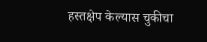हस्तक्षेप केल्यास चुकीचा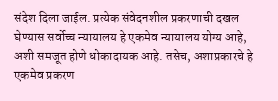संदेश दिला जाईल. प्रत्येक संवेदनशील प्रकरणाची दखल घेण्यास सर्वोच्च न्यायालय हे एकमेव न्यायालय योग्य आहे, अशी समजूत होणे धोकादायक आहे. तसेच, अशाप्रकारचे हे एकमेव प्रकरण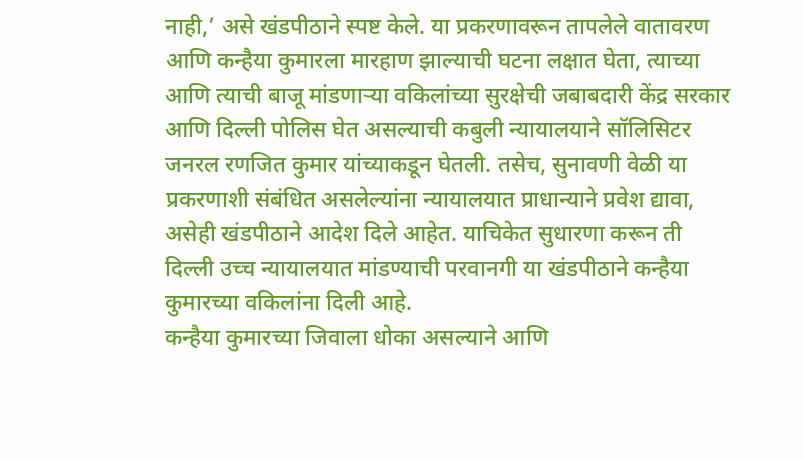नाही,’ असे खंडपीठाने स्पष्ट केले. या प्रकरणावरून तापलेले वातावरण आणि कन्हैया कुमारला मारहाण झाल्याची घटना लक्षात घेता, त्याच्या आणि त्याची बाजू मांडणाऱ्या वकिलांच्या सुरक्षेची जबाबदारी केंद्र सरकार आणि दिल्ली पोलिस घेत असल्याची कबुली न्यायालयाने सॉलिसिटर जनरल रणजित कुमार यांच्याकडून घेतली. तसेच, सुनावणी वेळी या प्रकरणाशी संबंधित असलेल्यांना न्यायालयात प्राधान्याने प्रवेश द्यावा, असेही खंडपीठाने आदेश दिले आहेत. याचिकेत सुधारणा करून ती दिल्ली उच्च न्यायालयात मांडण्याची परवानगी या खंडपीठाने कन्हैया कुमारच्या वकिलांना दिली आहे.
कन्हैया कुमारच्या जिवाला धोका असल्याने आणि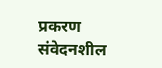प्रकरण संवेदनशील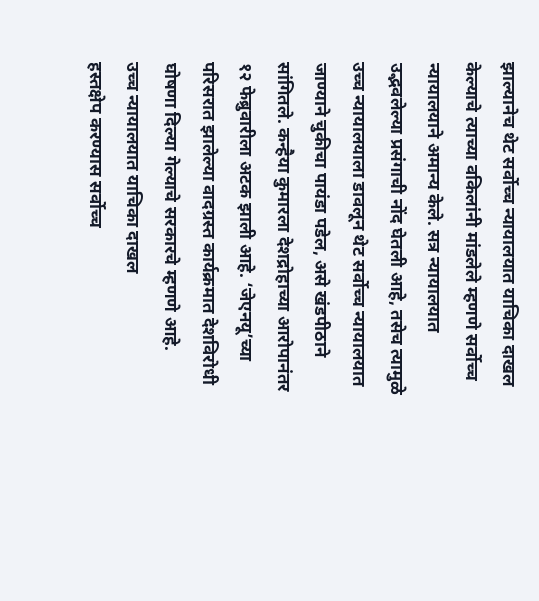झाल्यानेच थेट सर्वोच्च न्यायालयात याचिका दाखल केल्याचे त्याच्या वकिलांनी मांडलेले म्हणणे सर्वोच्च न्यायालयाने अमान्य केले. सत्र न्यायालयात उद्भवलेल्या प्रसंगाची नोंद घेतली आहे, तसेच त्यामुळे उच्च न्यायालयाला डावलून थेट सर्वोच्च न्यायालयात जाण्याने चुकीचा पायंडा पडेल, असे खंडपीठाने सांगितले. कन्हैया कुमारला देशद्रोहाच्या आरोपानंतर १२ फेब्रुवारीला अटक झाली आहे. ‘जेएनयू’च्या परिसरात झालेल्या वादग्रस्त कार्यक्रमात देशविरोधी घोषणा दिल्या गेल्याचे सरकारचे म्हणणे आहे.
उच्च न्यायालयात याचिका दाखल
हस्तक्षेप करण्यास सर्वोच्च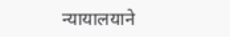न्यायालयाने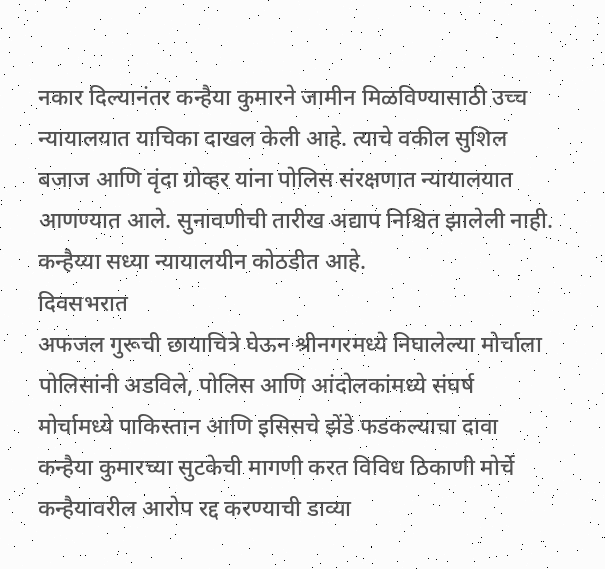नकार दिल्यानंतर कन्हैया कुमारने जामीन मिळविण्यासाठी उच्च न्यायालयात याचिका दाखल केली आहे. त्याचे वकील सुशिल बजाज आणि वृंदा ग्रोव्हर यांना पोलिस संरक्षणात न्यायालयात आणण्यात आले. सुनावणीची तारीख अद्याप निश्चित झालेली नाही. कन्हैय्या सध्या न्यायालयीन कोठडीत आहे.
दिवसभरात
अफजल गुरूची छायाचित्रे घेऊन श्रीनगरमध्ये निघालेल्या मोर्चाला पोलिसांनी अडविले, पोलिस आणि आंदोलकांमध्ये संघर्ष
मोर्चामध्ये पाकिस्तान आणि इसिसचे झेंडे फडकल्याचा दावा
कन्हैया कुमारच्या सुटकेची मागणी करत विविध ठिकाणी मोर्चे
कन्हैयावरील आरोप रद्द करण्याची डाव्या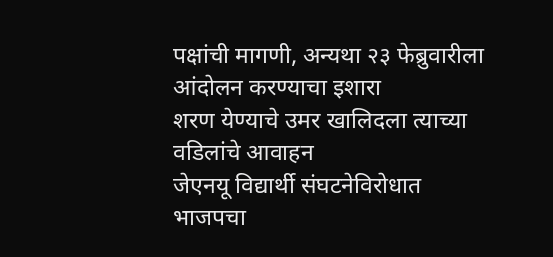पक्षांची मागणी, अन्यथा २३ फेब्रुवारीला आंदोलन करण्याचा इशारा
शरण येण्याचे उमर खालिदला त्याच्या वडिलांचे आवाहन
जेएनयू विद्यार्थी संघटनेविरोधात भाजपचा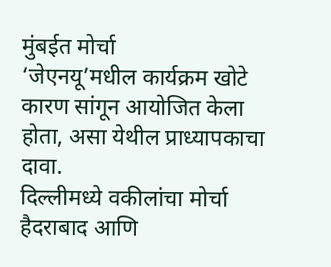मुंबईत मोर्चा
‘जेएनयू’मधील कार्यक्रम खोटे कारण सांगून आयोजित केला होता, असा येथील प्राध्यापकाचा दावा.
दिल्लीमध्ये वकीलांचा मोर्चा
हैदराबाद आणि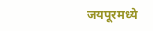जयपूरमध्ये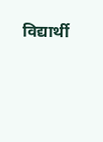विद्यार्थी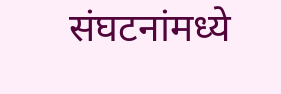संघटनांमध्ये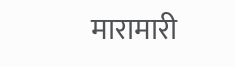मारामारी